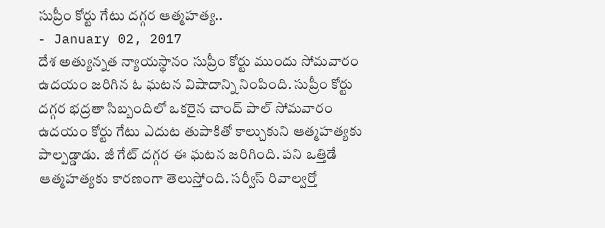సుప్రీం కోర్టు గేటు దగ్గర ఆత్మహత్య..
- January 02, 2017
దేశ అత్యున్నత న్యాయస్థానం సుప్రీం కోర్టు ముందు సోమవారం ఉదయం జరిగిన ఓ ఘటన విషాదాన్ని నింపింది. సుప్రీం కోర్టు దగ్గర భద్రతా సిబ్బందిలో ఒకరైన చాంద్ పాల్ సోమవారం ఉదయం కోర్టు గేటు ఎదుట తుపాకితో కాల్చుకుని ఆత్మహత్యకు పాల్పడ్డాడు. జీ గేట్ దగ్గర ఈ ఘటన జరిగింది. పని ఒత్తిడే ఆత్మహత్యకు కారణంగా తెలుస్తోంది. సర్వీస్ రివాల్వర్తో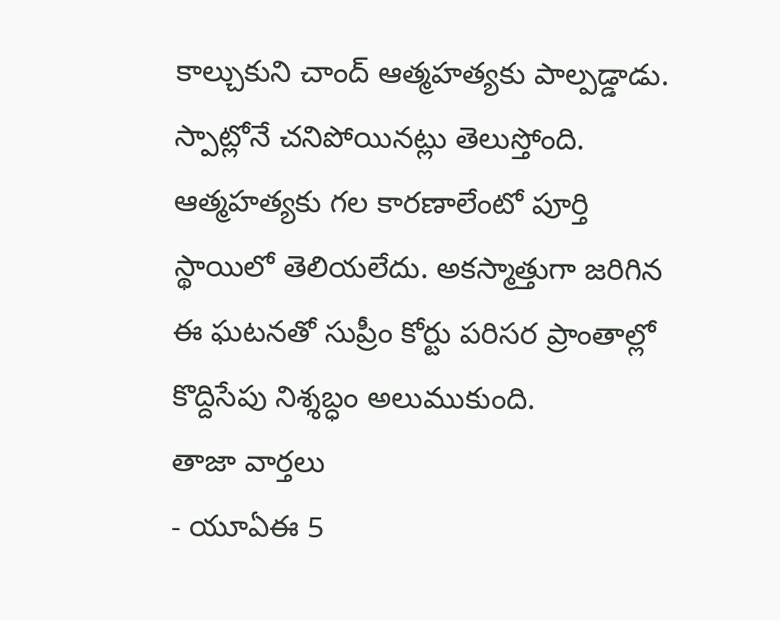కాల్చుకుని చాంద్ ఆత్మహత్యకు పాల్పడ్డాడు. స్పాట్లోనే చనిపోయినట్లు తెలుస్తోంది. ఆత్మహత్యకు గల కారణాలేంటో పూర్తి స్థాయిలో తెలియలేదు. అకస్మాత్తుగా జరిగిన ఈ ఘటనతో సుప్రీం కోర్టు పరిసర ప్రాంతాల్లో కొద్దిసేపు నిశ్శబ్ధం అలుముకుంది.
తాజా వార్తలు
- యూఏఈ 5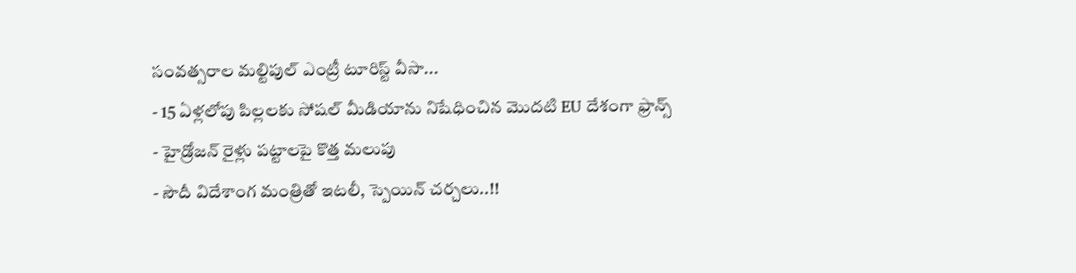సంవత్సరాల మల్టిపుల్ ఎంట్రీ టూరిస్ట్ వీసా...
- 15 ఏళ్లలోపు పిల్లలకు సోషల్ మీడియాను నిషేధించిన మొదటి EU దేశంగా ఫ్రాన్స్
- హైడ్రోజన్ రైళ్లు పట్టాలపై కొత్త మలుపు
- సౌదీ విదేశాంగ మంత్రితో ఇటలీ, స్పెయిన్ చర్చలు..!!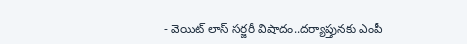- వెయిట్ లాస్ సర్జరీ విషాదం..దర్యాప్తునకు ఎంపీ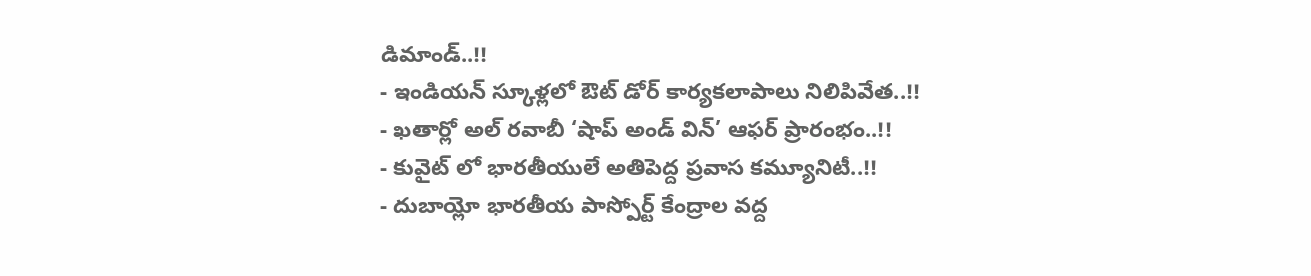డిమాండ్..!!
- ఇండియన్ స్కూళ్లలో ఔట్ డోర్ కార్యకలాపాలు నిలిపివేత..!!
- ఖతార్లో అల్ రవాబీ ‘షాప్ అండ్ విన్’ ఆఫర్ ప్రారంభం..!!
- కువైట్ లో భారతీయులే అతిపెద్ద ప్రవాస కమ్యూనిటీ..!!
- దుబాయ్లో భారతీయ పాస్పోర్ట్ కేంద్రాల వద్ద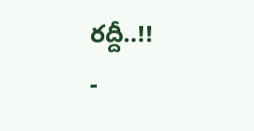రద్దీ..!!
-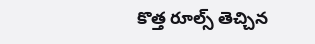కొత్త రూల్స్ తెచ్చిన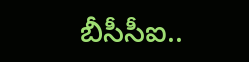బీసీసీఐ..